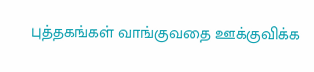புத்தகங்கள் வாங்குவதை ஊக்குவிக்க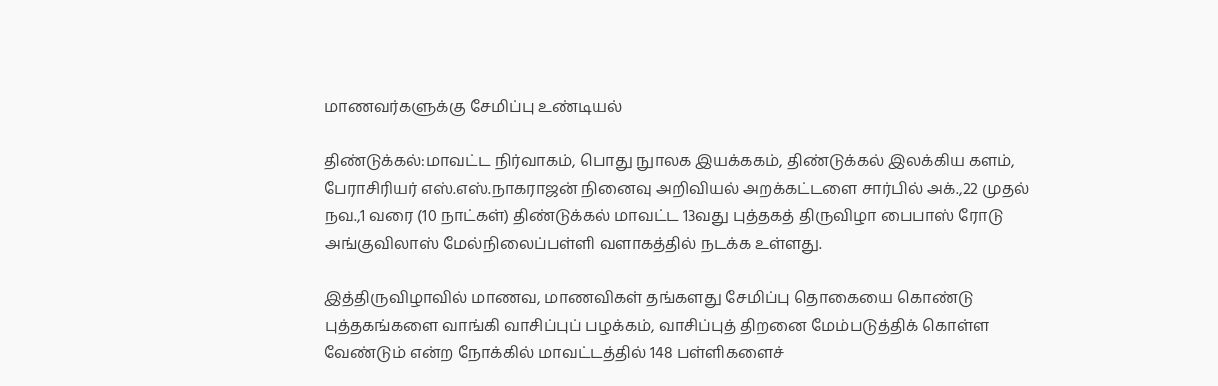மாணவர்களுக்கு சேமிப்பு உண்டியல்

திண்டுக்கல்:மாவட்ட நிர்வாகம், பொது நுாலக இயக்ககம், திண்டுக்கல் இலக்கிய களம், பேராசிரியர் எஸ்.எஸ்.நாகராஜன் நினைவு அறிவியல் அறக்கட்டளை சார்பில் அக்.,22 முதல் நவ.,1 வரை (10 நாட்கள்) திண்டுக்கல் மாவட்ட 13வது புத்தகத் திருவிழா பைபாஸ் ரோடு அங்குவிலாஸ் மேல்நிலைப்பள்ளி வளாகத்தில் நடக்க உள்ளது.

இத்திருவிழாவில் மாணவ, மாணவிகள் தங்களது சேமிப்பு தொகையை கொண்டு புத்தகங்களை வாங்கி வாசிப்புப் பழக்கம், வாசிப்புத் திறனை மேம்படுத்திக் கொள்ள வேண்டும் என்ற நோக்கில் மாவட்டத்தில் 148 பள்ளிகளைச்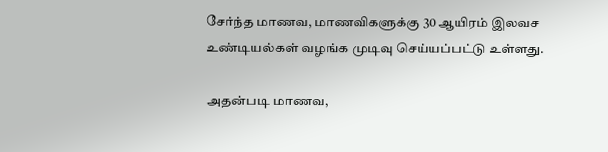சேர்ந்த மாணவ, மாணவிகளுக்கு 30 ஆயிரம் இலவச உண்டியல்கள் வழங்க முடிவு செய்யப்பட்டு உள்ளது.

அதன்படி மாணவ,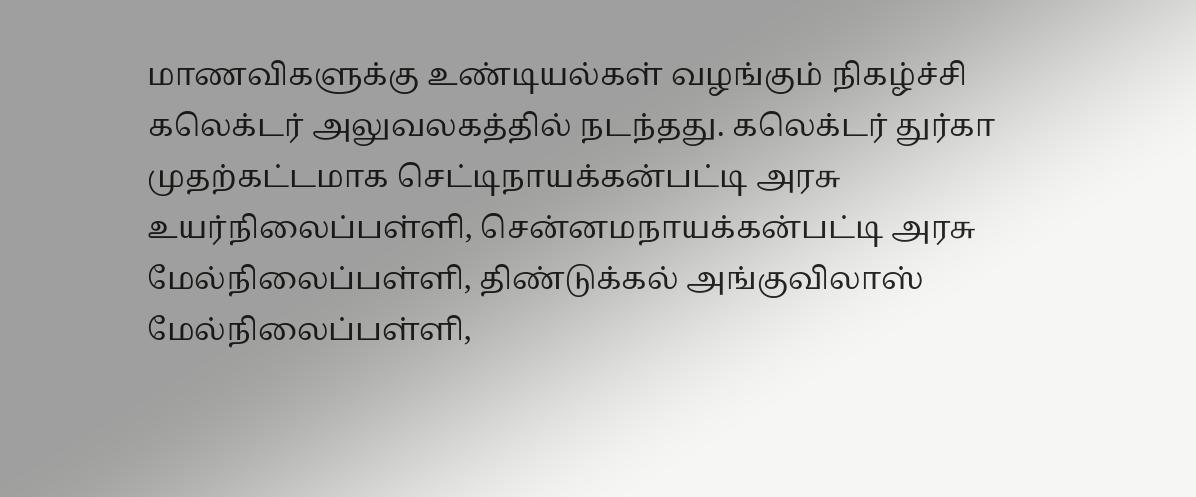மாணவிகளுக்கு உண்டியல்கள் வழங்கும் நிகழ்ச்சி கலெக்டர் அலுவலகத்தில் நடந்தது. கலெக்டர் துர்கா முதற்கட்டமாக செட்டிநாயக்கன்பட்டி அரசு உயர்நிலைப்பள்ளி, சென்னமநாயக்கன்பட்டி அரசு மேல்நிலைப்பள்ளி, திண்டுக்கல் அங்குவிலாஸ் மேல்நிலைப்பள்ளி,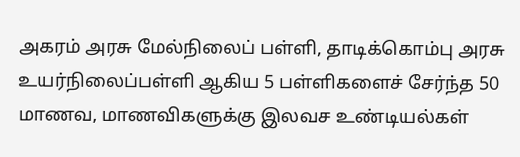அகரம் அரசு மேல்நிலைப் பள்ளி, தாடிக்கொம்பு அரசு உயர்நிலைப்பள்ளி ஆகிய 5 பள்ளிகளைச் சேர்ந்த 50 மாணவ, மாணவிகளுக்கு இலவச உண்டியல்கள்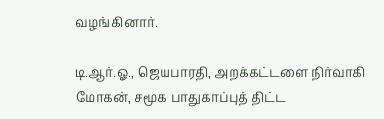வழங்கினார்.

டி.ஆர்.ஓ., ஜெயபாரதி, அறக்கட்டளை நிர்வாகி மோகன், சமூக பாதுகாப்புத் திட்ட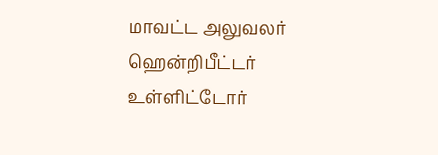மாவட்ட அலுவலர் ஹென்றிபீட்டர் உள்ளிட்டோர்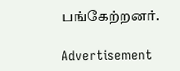பங்கேற்றனர்.

Advertisement